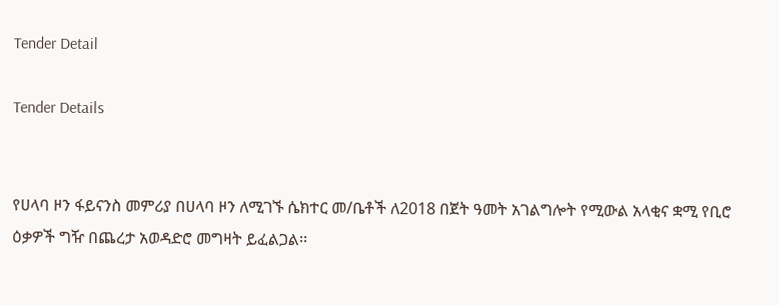Tender Detail

Tender Details


የሀላባ ዞን ፋይናንስ መምሪያ በሀላባ ዞን ለሚገኙ ሴክተር መ/ቤቶች ለ2018 በጀት ዓመት አገልግሎት የሚውል አላቂና ቋሚ የቢሮ ዕቃዎች ግዥ በጨረታ አወዳድሮ መግዛት ይፈልጋል፡፡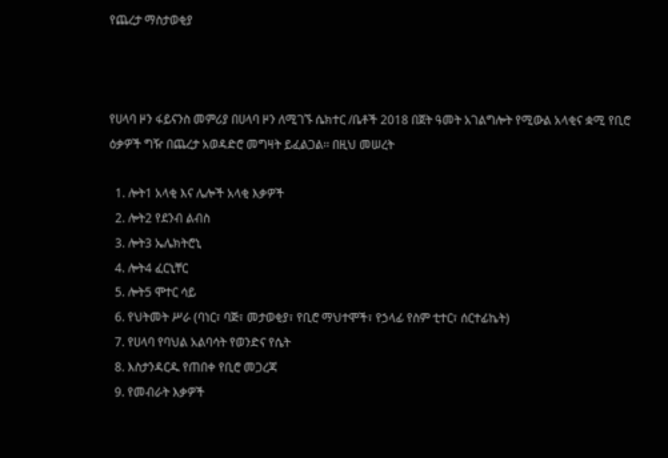የጨረታ ማስታወቂያ



የሀላባ ዞን ፋይናንስ መምሪያ በሀላባ ዞን ለሚገኙ ሴክተር /ቤቶች 2018 በጀት ዓመት አገልግሎት የሚውል አላቂና ቋሚ የቢሮ ዕቃዎች ግዥ በጨረታ አወዳድሮ መግዛት ይፈልጋል፡፡ በዚህ መሠረት

  1. ሎት1 አላቂ እና ሌሎች አላቂ እቃዎች
  2. ሎት2 የደንብ ልብስ
  3. ሎት3 ኤሌክትሮኒ
  4. ሎት4 ፈርኒቸር
  5. ሎት5 ሞተር ሳይ
  6. የህትመት ሥራ (ባነር፣ ባጅ፣ መታወቂያ፣ የቢሮ ማህተሞች፣ የኃላፊ የስም ቲተር፣ ሰርተፊኬት)
  7. የሀላባ የባህል አልባሳት የወንድና የሴት
  8. እስታንዳርዱ የጠበቀ የቢሮ መጋረጃ
  9. የመብራት እቃዎች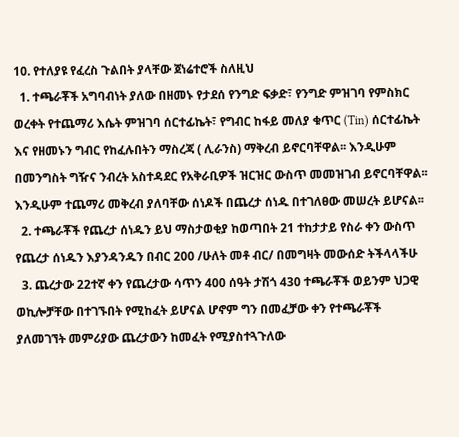10. የተለያዩ የፈረስ ጉልበት ያላቸው ጀነሬተሮች ስለዚህ
  1. ተጫራቾች አግባብነት ያለው በዘመኑ የታደሰ የንግድ ፍቃድ፣ የንግድ ምዝገባ የምስክር ወረቀት የተጨማሪ እሴት ምዝገባ ሰርተፊኬት፣ የግብር ከፋይ መለያ ቁጥር (Tin) ሰርተፊኬት እና የዘመኑን ግብር የከፈሉበትን ማስረጃ ( ሊራንስ) ማቅረብ ይኖርባቸዋል፡፡ እንዲሁም በመንግስት ግዥና ንብረት አስተዳደር የአቅራቢዎች ዝርዝር ውስጥ መመዝገብ ይኖርባቸዋል፡፡ እንዲሁም ተጨማሪ መቅረብ ያለባቸው ሰነዶች በጨረታ ሰነዱ በተገለፀው መሠረት ይሆናል፡፡
  2. ተጫራቾች የጨረታ ሰነዱን ይህ ማስታወቂያ ከወጣበት 21 ተከታታይ የስራ ቀን ውስጥ የጨረታ ሰነዱን እያንዳንዱን በብር 200 /ሁለት መቶ ብር/ በመግዛት መውሰድ ትችላላችሁ
  3. ጨረታው 22ተኛ ቀን የጨረታው ሳጥን 400 ሰዓት ታሽጎ 430 ተጫራቾች ወይንም ህጋዊ ወኪሎቻቸው በተገኙበት የሚከፈት ይሆናል ሆኖም ግን በመፈቻው ቀን የተጫራቾች ያለመገኘት መምሪያው ጨረታውን ከመፈት የሚያስተጓጉለው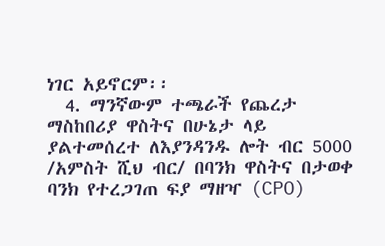ነገር አይኖርም፡፡
  4. ማንኛውም ተጫራች የጨረታ ማስከበሪያ ዋስትና በሁኔታ ላይ ያልተመሰረተ ለእያንዳንዱ ሎት ብር 5000 /አምስት ሺህ ብር/ በባንክ ዋስትና በታወቀ ባንክ የተረጋገጠ ፍያ ማዘዣ (CPO)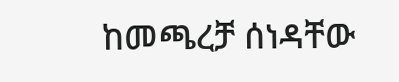ከመጫረቻ ሰነዳቸው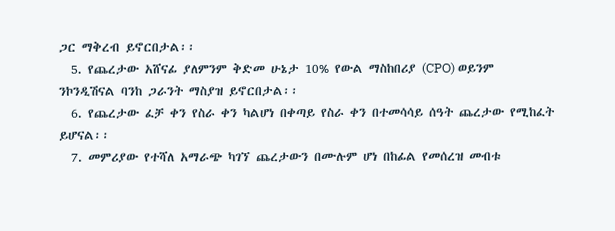ጋር ማቅረብ ይኖርበታል፡፡
  5. የጨረታው አሸናፊ ያለምንም ቅድመ ሁኔታ 10% የውል ማስከበሪያ (CPO) ወይንም ንኮንዲሽናል ባንከ ጋራንት ማስያዝ ይኖርበታል፡፡
  6. የጨረታው ፈቻ ቀን የስራ ቀን ካልሆነ በቀጣይ የስራ ቀን በተመሳሳይ ሰዓት ጨረታው የሚከፈት ይሆናል፡፡
  7. መምሪያው የተሻለ አማራጭ ካገኘ ጨረታውን በሙሉም ሆነ በከፊል የመሰረዝ መብቱ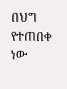በህግ የተጠበቀ ነው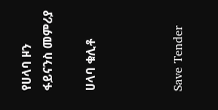የሀላባ ዞን ፋይናንስ መምሪያ

ሀላባ ቁሊቶ



Save Tender